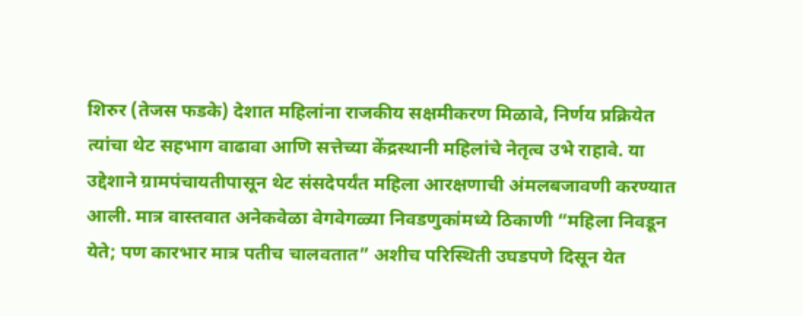शिरुर (तेजस फडके) देशात महिलांना राजकीय सक्षमीकरण मिळावे, निर्णय प्रक्रियेत त्यांचा थेट सहभाग वाढावा आणि सत्तेच्या केंद्रस्थानी महिलांचे नेतृत्व उभे राहावे. या उद्देशाने ग्रामपंचायतीपासून थेट संसदेपर्यंत महिला आरक्षणाची अंमलबजावणी करण्यात आली. मात्र वास्तवात अनेकवेळा वेगवेगळ्या निवडणुकांमध्ये ठिकाणी “महिला निवडून येते; पण कारभार मात्र पतीच चालवतात” अशीच परिस्थिती उघडपणे दिसून येत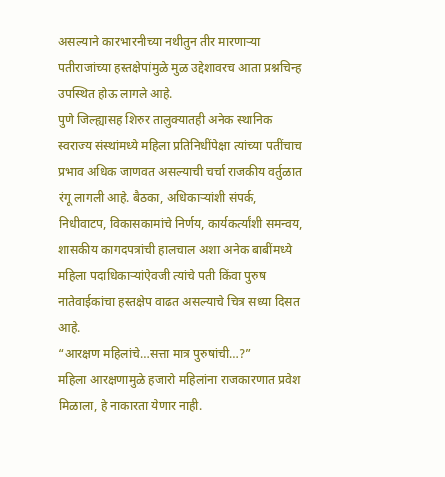असल्याने कारभारनीच्या नथीतुन तीर मारणाऱ्या पतीराजांच्या हस्तक्षेपांमुळे मुळ उद्देशावरच आता प्रश्नचिन्ह उपस्थित होऊ लागले आहे.
पुणे जिल्ह्यासह शिरुर तालुक्यातही अनेक स्थानिक स्वराज्य संस्थांमध्ये महिला प्रतिनिधींपेक्षा त्यांच्या पतींचाच प्रभाव अधिक जाणवत असल्याची चर्चा राजकीय वर्तुळात रंगू लागली आहे. बैठका, अधिकाऱ्यांशी संपर्क, निधीवाटप, विकासकामांचे निर्णय, कार्यकर्त्यांशी समन्वय, शासकीय कागदपत्रांची हालचाल अशा अनेक बाबींमध्ये महिला पदाधिकाऱ्यांऐवजी त्यांचे पती किंवा पुरुष नातेवाईकांचा हस्तक्षेप वाढत असल्याचे चित्र सध्या दिसत आहे.
“आरक्षण महिलांचे…सत्ता मात्र पुरुषांची…?”
महिला आरक्षणामुळे हजारो महिलांना राजकारणात प्रवेश मिळाला, हे नाकारता येणार नाही.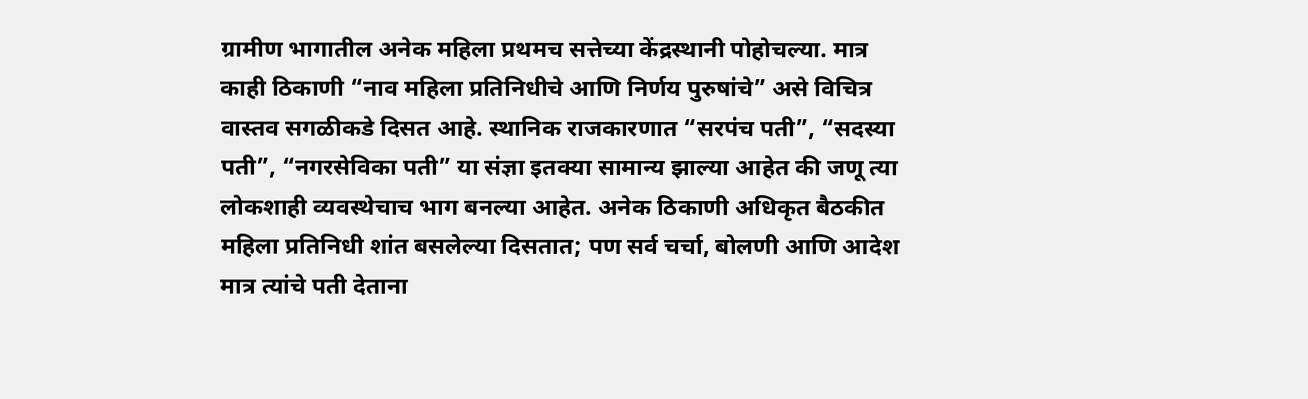ग्रामीण भागातील अनेक महिला प्रथमच सत्तेच्या केंद्रस्थानी पोहोचल्या. मात्र काही ठिकाणी “नाव महिला प्रतिनिधीचे आणि निर्णय पुरुषांचे” असे विचित्र वास्तव सगळीकडे दिसत आहे. स्थानिक राजकारणात “सरपंच पती”, “सदस्या पती”, “नगरसेविका पती” या संज्ञा इतक्या सामान्य झाल्या आहेत की जणू त्या लोकशाही व्यवस्थेचाच भाग बनल्या आहेत. अनेक ठिकाणी अधिकृत बैठकीत महिला प्रतिनिधी शांत बसलेल्या दिसतात; पण सर्व चर्चा, बोलणी आणि आदेश मात्र त्यांचे पती देताना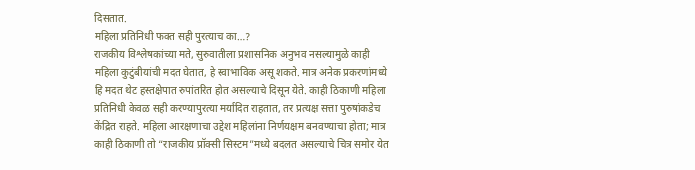दिसतात.
महिला प्रतिनिधी फक्त सही पुरत्याच का…?
राजकीय विश्लेषकांच्या मते, सुरुवातीला प्रशासनिक अनुभव नसल्यामुळे काही महिला कुटुंबीयांची मदत घेतात, हे स्वाभाविक असू शकते. मात्र अनेक प्रकरणांमध्ये हि मदत थेट हस्तक्षेपात रुपांतरित होत असल्याचे दिसून येते. काही ठिकाणी महिला प्रतिनिधी केवळ सही करण्यापुरत्या मर्यादित राहतात, तर प्रत्यक्ष सत्ता पुरुषांकडेच केंद्रित राहते. महिला आरक्षणाचा उद्देश महिलांना निर्णयक्षम बनवण्याचा होता; मात्र काही ठिकाणी तो “राजकीय प्रॉक्सी सिस्टम”मध्ये बदलत असल्याचे चित्र समोर येत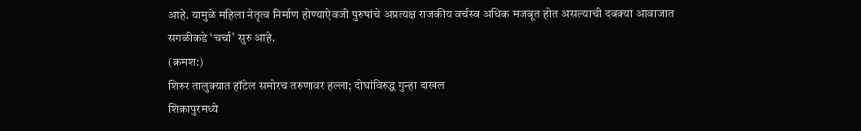आहे. यामुळे महिला नेतृत्व निर्माण होण्याऐवजी पुरुषांचे अप्रत्यक्ष राजकीय वर्चस्व अधिक मजबूत होत असल्याची दबक्या आवाजात सगळीकडे ‘चर्चा’ सुरु आहे.
(क्रमश:)
शिरुर तालुक्यात हॉटेल समोरच तरुणावर हल्ला; दोघांविरुद्ध गुन्हा दाखल
शिक्रापुरमध्ये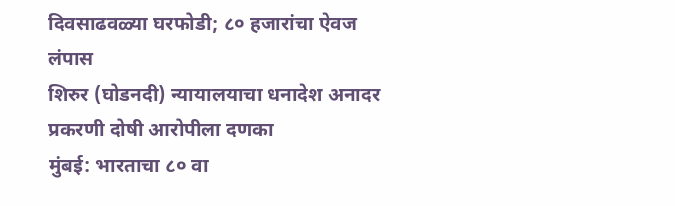दिवसाढवळ्या घरफोडी; ८० हजारांचा ऐवज लंपास
शिरुर (घोडनदी) न्यायालयाचा धनादेश अनादर प्रकरणी दोषी आरोपीला दणका
मुंबई: भारताचा ८० वा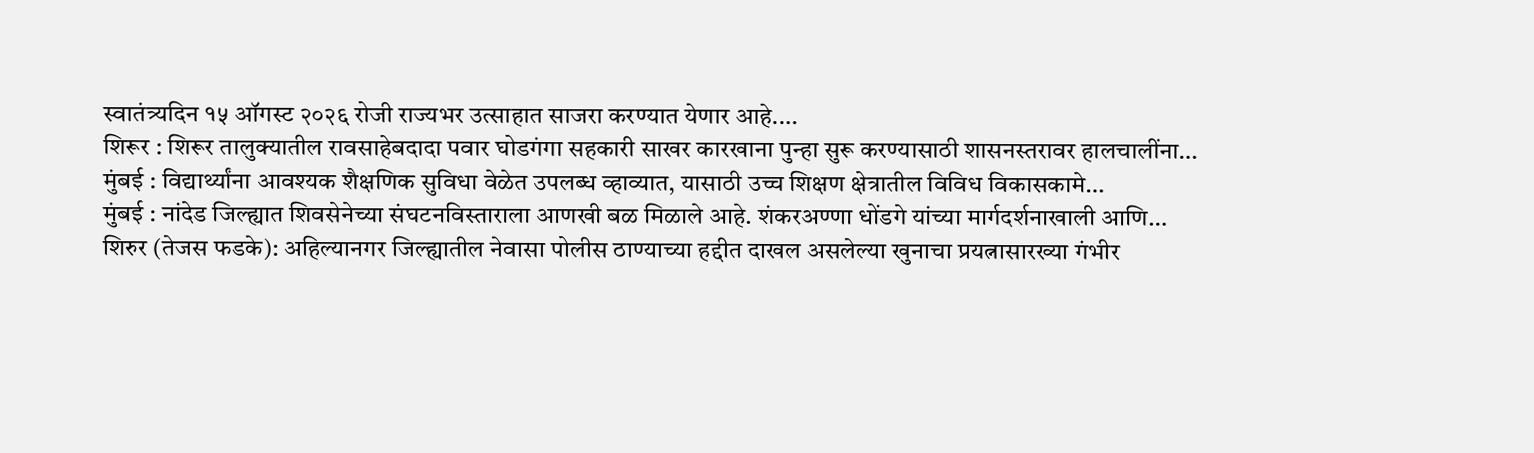स्वातंत्र्यदिन १५ ऑगस्ट २०२६ रोजी राज्यभर उत्साहात साजरा करण्यात येणार आहे.…
शिरूर : शिरूर तालुक्यातील रावसाहेबदादा पवार घोडगंगा सहकारी साखर कारखाना पुन्हा सुरू करण्यासाठी शासनस्तरावर हालचालींना…
मुंबई : विद्यार्थ्यांना आवश्यक शैक्षणिक सुविधा वेळेत उपलब्ध व्हाव्यात, यासाठी उच्च शिक्षण क्षेत्रातील विविध विकासकामे…
मुंबई : नांदेड जिल्ह्यात शिवसेनेच्या संघटनविस्ताराला आणखी बळ मिळाले आहे. शंकरअण्णा धोंडगे यांच्या मार्गदर्शनाखाली आणि…
शिरुर (तेजस फडके): अहिल्यानगर जिल्ह्यातील नेवासा पोलीस ठाण्याच्या हद्दीत दाखल असलेल्या खुनाचा प्रयत्नासारख्या गंभीर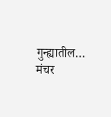गुन्ह्यातील…
मंचर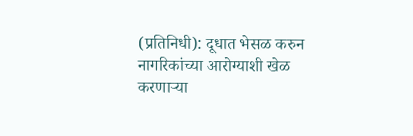(प्रतिनिधी): दूधात भेसळ करुन नागरिकांच्या आरोग्याशी खेळ करणाऱ्या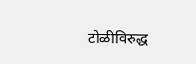टोळीविरुद्ध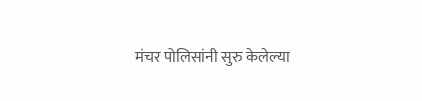मंचर पोलिसांनी सुरु केलेल्या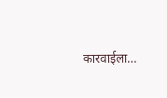कारवाईला…